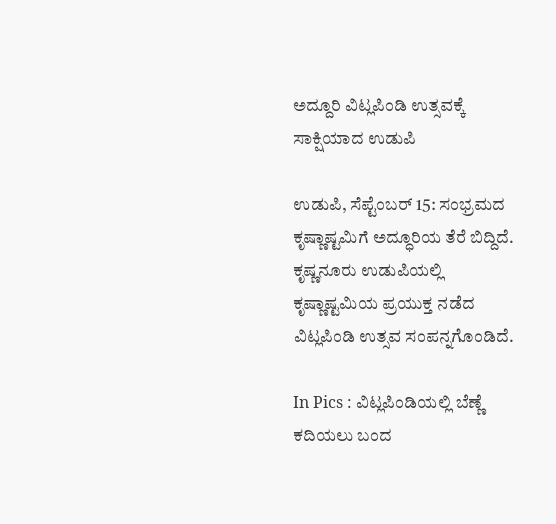ಅದ್ದೂರಿ ವಿಟ್ಲಪಿಂಡಿ ಉತ್ಸವಕ್ಕೆ ಸಾಕ್ಷಿಯಾದ ಉಡುಪಿ

ಉಡುಪಿ, ಸೆಪ್ಟೆಂಬರ್ 15: ಸಂಭ್ರಮದ ಕೃಷ್ಣಾಷ್ಟಮಿಗೆ ಅದ್ಧೂರಿಯ ತೆರೆ ಬಿದ್ದಿದೆ. ಕೃಷ್ಣನೂರು ಉಡುಪಿಯಲ್ಲಿ ಕೃಷ್ಣಾಷ್ಟಮಿಯ ಪ್ರಯುಕ್ತ ನಡೆದ ವಿಟ್ಲಪಿಂಡಿ ಉತ್ಸವ ಸಂಪನ್ನಗೊಂಡಿದೆ.

In Pics : ವಿಟ್ಲಪಿಂಡಿಯಲ್ಲಿ ಬೆಣ್ಣೆ ಕದಿಯಲು ಬಂದ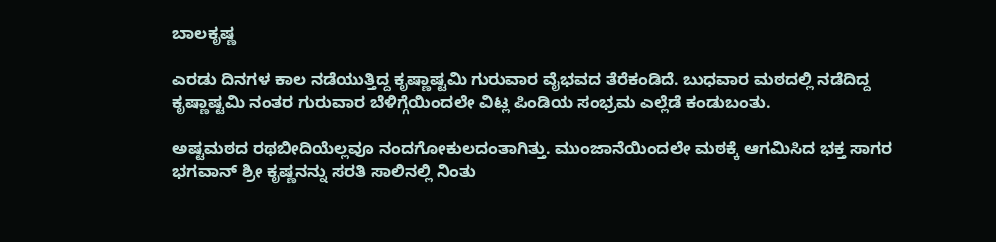ಬಾಲಕೃಷ್ಣ

ಎರಡು ದಿನಗಳ ಕಾಲ ನಡೆಯುತ್ತಿದ್ದ ಕೃಷ್ಣಾಷ್ಟಮಿ ಗುರುವಾರ ವೈಭವದ ತೆರೆಕಂಡಿದೆ. ಬುಧವಾರ ಮಠದಲ್ಲಿ ನಡೆದಿದ್ದ ಕೃಷ್ಣಾಷ್ಟಮಿ ನಂತರ ಗುರುವಾರ ಬೆಳಿಗ್ಗೆಯಿಂದಲೇ ವಿಟ್ಲ ಪಿಂಡಿಯ ಸಂಭ್ರಮ ಎಲ್ಲೆಡೆ ಕಂಡುಬಂತು.

ಅಷ್ಟಮಠದ ರಥಬೀದಿಯೆಲ್ಲವೂ ನಂದಗೋಕುಲದಂತಾಗಿತ್ತು. ಮುಂಜಾನೆಯಿಂದಲೇ ಮಠಕ್ಕೆ ಆಗಮಿಸಿದ ಭಕ್ತ ಸಾಗರ ಭಗವಾನ್ ಶ್ರೀ ಕೃಷ್ಣನನ್ನು ಸರತಿ ಸಾಲಿನಲ್ಲಿ ನಿಂತು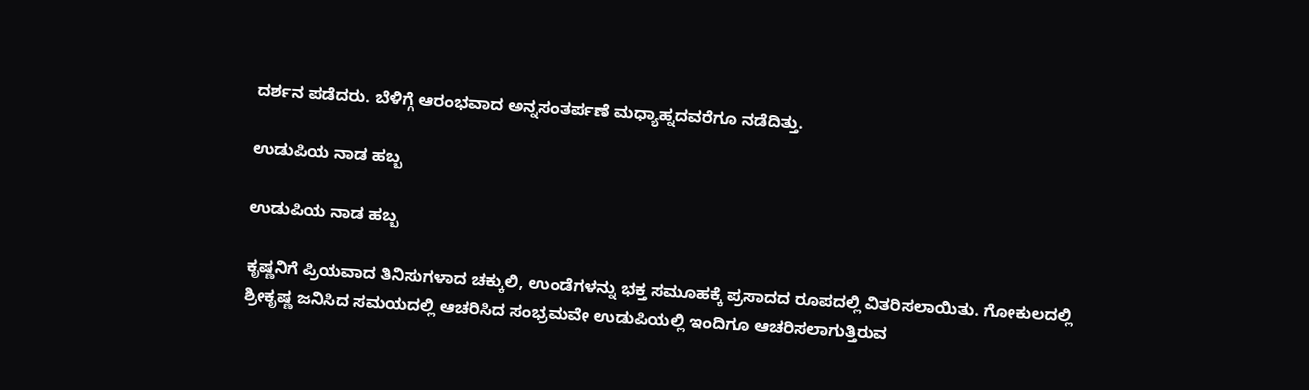ದರ್ಶನ ಪಡೆದರು. ಬೆಳಿಗ್ಗೆ ಆರಂಭವಾದ ಅನ್ನಸಂತರ್ಪಣೆ ಮಧ್ಯಾಹ್ನದವರೆಗೂ ನಡೆದಿತ್ತು.

ಉಡುಪಿಯ ನಾಡ ಹಬ್ಬ

ಉಡುಪಿಯ ನಾಡ ಹಬ್ಬ

ಕೃಷ್ಣನಿಗೆ ಪ್ರಿಯವಾದ ತಿನಿಸುಗಳಾದ ಚಕ್ಕುಲಿ, ಉಂಡೆಗಳನ್ನು ಭಕ್ತ ಸಮೂಹಕ್ಕೆ ಪ್ರಸಾದದ ರೂಪದಲ್ಲಿ ವಿತರಿಸಲಾಯಿತು. ಗೋಕುಲದಲ್ಲಿ ಶ್ರೀಕೃಷ್ಣ ಜನಿಸಿದ ಸಮಯದಲ್ಲಿ ಆಚರಿಸಿದ ಸಂಭ್ರಮವೇ ಉಡುಪಿಯಲ್ಲಿ ಇಂದಿಗೂ ಆಚರಿಸಲಾಗುತ್ತಿರುವ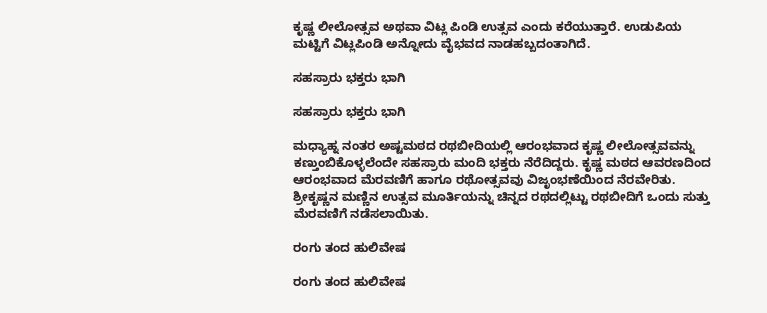ಕೃಷ್ಣ ಲೀಲೋತ್ಸವ ಅಥವಾ ವಿಟ್ಲ ಪಿಂಡಿ ಉತ್ಸವ ಎಂದು ಕರೆಯುತ್ತಾರೆ. ಉಡುಪಿಯ ಮಟ್ಟಿಗೆ ವಿಟ್ಲಪಿಂಡಿ ಅನ್ನೋದು ವೈಭವದ ನಾಡಹಬ್ಬದಂತಾಗಿದೆ.

ಸಹಸ್ರಾರು ಭಕ್ತರು ಭಾಗಿ

ಸಹಸ್ರಾರು ಭಕ್ತರು ಭಾಗಿ

ಮಧ್ಯಾಹ್ನ ನಂತರ ಅಷ್ಟಮಠದ ರಥಬೀದಿಯಲ್ಲಿ ಆರಂಭವಾದ ಕೃಷ್ಣ ಲೀಲೋತ್ಸವವನ್ನು ಕಣ್ತುಂಬಿಕೊಳ್ಳಲೆಂದೇ ಸಹಸ್ರಾರು ಮಂದಿ ಭಕ್ತರು ನೆರೆದಿದ್ದರು. ಕೃಷ್ಣ ಮಠದ ಆವರಣದಿಂದ ಆರಂಭವಾದ ಮೆರವಣಿಗೆ ಹಾಗೂ ರಥೋತ್ಸವವು ವಿಜೃಂಭಣೆಯಿಂದ ನೆರವೇರಿತು. ಶ್ರೀಕೃಷ್ಣನ ಮಣ್ಣಿನ ಉತ್ಸವ ಮೂರ್ತಿಯನ್ನು ಚಿನ್ನದ ರಥದಲ್ಲಿಟ್ಟು ರಥಬೀದಿಗೆ ಒಂದು ಸುತ್ತು ಮೆರವಣಿಗೆ ನಡೆಸಲಾಯಿತು.

ರಂಗು ತಂದ ಹುಲಿವೇಷ

ರಂಗು ತಂದ ಹುಲಿವೇಷ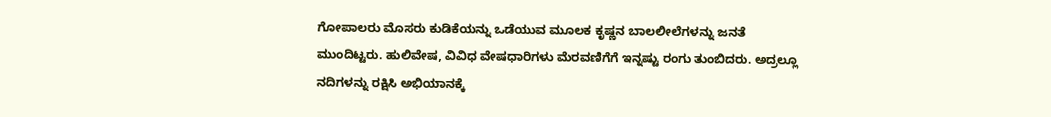ಗೋಪಾಲರು ಮೊಸರು ಕುಡಿಕೆಯನ್ನು ಒಡೆಯುವ ಮೂಲಕ ಕೃಷ್ಣನ ಬಾಲಲೀಲೆಗಳನ್ನು ಜನತೆ ಮುಂದಿಟ್ಟರು. ಹುಲಿವೇಷ, ವಿವಿಧ ವೇಷಧಾರಿಗಳು ಮೆರವಣಿಗೆಗೆ ಇನ್ನಷ್ಟು ರಂಗು ತುಂಬಿದರು. ಅದ್ರಲ್ಲೂ ನದಿಗಳನ್ನು ರಕ್ಷಿಸಿ ಅಭಿಯಾನಕ್ಕೆ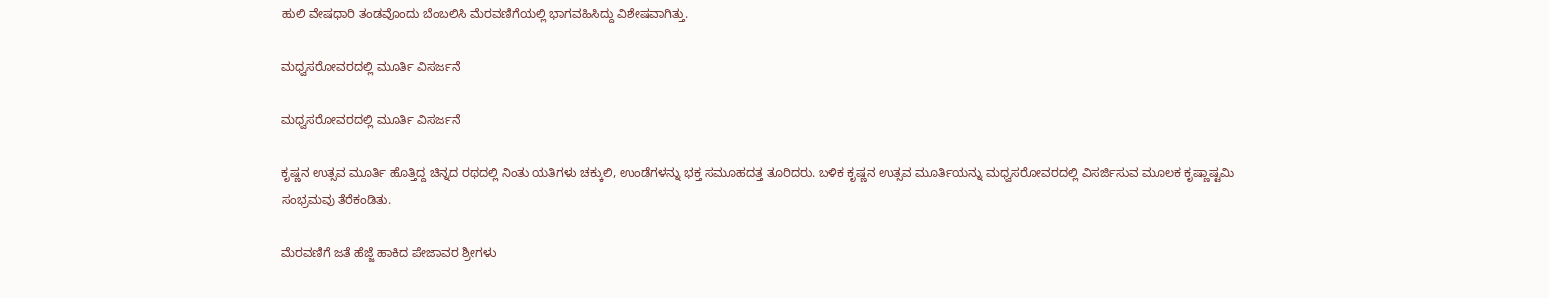ಹುಲಿ ವೇಷಧಾರಿ ತಂಡವೊಂದು ಬೆಂಬಲಿಸಿ ಮೆರವಣಿಗೆಯಲ್ಲಿ ಭಾಗವಹಿಸಿದ್ದು ವಿಶೇಷವಾಗಿತ್ತು.

ಮಧ್ವಸರೋವರದಲ್ಲಿ ಮೂರ್ತಿ ವಿಸರ್ಜನೆ

ಮಧ್ವಸರೋವರದಲ್ಲಿ ಮೂರ್ತಿ ವಿಸರ್ಜನೆ

ಕೃಷ್ಣನ ಉತ್ಸವ ಮೂರ್ತಿ ಹೊತ್ತಿದ್ದ ಚಿನ್ನದ ರಥದಲ್ಲಿ ನಿಂತು ಯತಿಗಳು ಚಕ್ಕುಲಿ, ಉಂಡೆಗಳನ್ನು ಭಕ್ತ ಸಮೂಹದತ್ತ ತೂರಿದರು. ಬಳಿಕ ಕೃಷ್ಣನ ಉತ್ಸವ ಮೂರ್ತಿಯನ್ನು ಮಧ್ವಸರೋವರದಲ್ಲಿ ವಿಸರ್ಜಿಸುವ ಮೂಲಕ ಕೃಷ್ಣಾಷ್ಟಮಿ ಸಂಭ್ರಮವು ತೆರೆಕಂಡಿತು.

ಮೆರವಣಿಗೆ ಜತೆ ಹೆಜ್ಜೆ ಹಾಕಿದ ಪೇಜಾವರ ಶ್ರೀಗಳು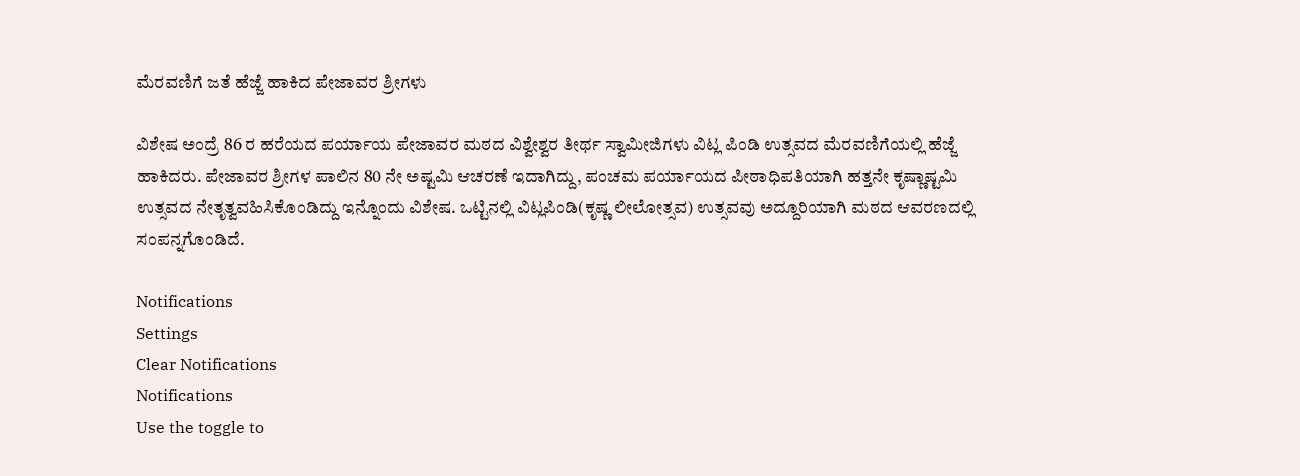ಮೆರವಣಿಗೆ ಜತೆ ಹೆಜ್ಜೆ ಹಾಕಿದ ಪೇಜಾವರ ಶ್ರೀಗಳು

ವಿಶೇಷ ಅಂದ್ರೆ 86 ರ ಹರೆಯದ ಪರ್ಯಾಯ ಪೇಜಾವರ ಮಠದ ವಿಶ್ವೇಶ್ವರ ತೀರ್ಥ ಸ್ವಾಮೀಜಿಗಳು ವಿಟ್ಲ ಪಿಂಡಿ ಉತ್ಸವದ ಮೆರವಣಿಗೆಯಲ್ಲಿ ಹೆಜ್ಜೆ ಹಾಕಿದರು. ಪೇಜಾವರ ಶ್ರೀಗಳ ಪಾಲಿನ 80 ನೇ ಅಷ್ಟಮಿ ಆಚರಣೆ ಇದಾಗಿದ್ದು, ಪಂಚಮ ಪರ್ಯಾಯದ ಪೀಠಾಧಿಪತಿಯಾಗಿ ಹತ್ತನೇ ಕೃಷ್ಣಾಷ್ಟಮಿ ಉತ್ಸವದ ನೇತೃತ್ವವಹಿಸಿಕೊಂಡಿದ್ದು ಇನ್ನೊಂದು ವಿಶೇಷ. ಒಟ್ಟಿನಲ್ಲಿ ವಿಟ್ಲಪಿಂಡಿ(ಕೃಷ್ಣ ಲೀಲೋತ್ಸವ) ಉತ್ಸವವು ಅದ್ದೂರಿಯಾಗಿ ಮಠದ ಆವರಣದಲ್ಲಿ ಸಂಪನ್ನಗೊಂಡಿದೆ.

Notifications
Settings
Clear Notifications
Notifications
Use the toggle to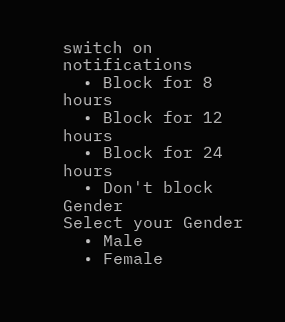switch on notifications
  • Block for 8 hours
  • Block for 12 hours
  • Block for 24 hours
  • Don't block
Gender
Select your Gender
  • Male
  • Female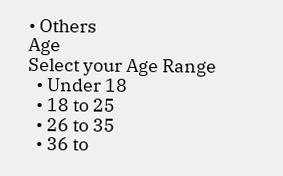• Others
Age
Select your Age Range
  • Under 18
  • 18 to 25
  • 26 to 35
  • 36 to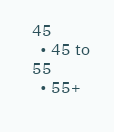45
  • 45 to 55
  • 55+